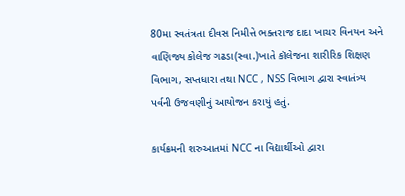80મા સ્વતંત્રતા દીવસ નિમીત્તે ભક્તરાજ દાદા ખાચર વિનયન અને વાણિજ્ય કોલેજ ગઢડા(સ્વા.)ખાતે કૉલેજના શારીરિક શિક્ષણ વિભાગ, સપ્તધારા તથા NCC , NSS વિભાગ દ્વારા સ્વાતંત્ર્ય પર્વની ઉજવણીનું આયોજન કરાયું હતું.

કાર્યક્રમની શરુઆતમાં NCC ના વિદ્યાર્થીઓ દ્વારા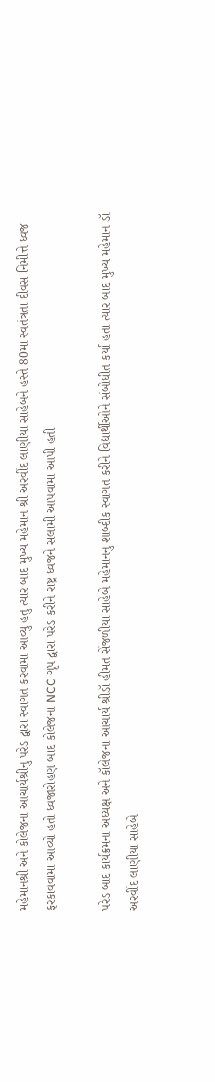મહેમાનશ્રી અને કોલેજના આચાર્યશ્રીનુ પરેડ દ્વારા સ્વાગત કરવામા આવ્યુ હતુ ત્યાર બાદ મુખ્ય મહેમાન શ્રી અરવીંદ લાણીયા સાહેબને હસ્તે 80મા સ્વતંત્રતા દીવસ નિમીત્તે ધ્વજ ફરકાવવામા આવ્યો હતો ધ્વજારોહણ બાદ કોલેજના NCC ગૃપ દ્વારા પરેડ કરીને રાષ્ટ્ર ધ્વજને સલામી આપવામા આપી હતી

પરેડ બાદ કાર્યક્રમના અધ્યક્ષ અને કૉલેજના આચાર્ય શ્રીડૉ હીમત સેંજળીયા સાહેબે મહેમાનનુ શાબ્દીક સ્વાગત કરીને વિદ્યાર્થીઓને સંબોધીત કર્યા હતા ત્યાર બાદ મુખ્ય મહેમાન ડૉ અરવીંદ લાણીયા સાહેબે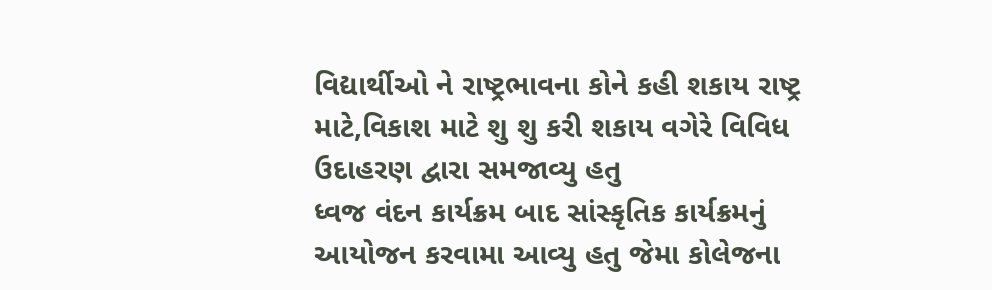વિદ્યાર્થીઓ ને રાષ્ટ્રભાવના કોને કહી શકાય રાષ્ટ્ર માટે,વિકાશ માટે શુ શુ કરી શકાય વગેરે વિવિધ ઉદાહરણ દ્વારા સમજાવ્યુ હતુ
ધ્વજ વંદન કાર્યક્રમ બાદ સાંસ્કૃતિક કાર્યક્રમનું આયોજન કરવામા આવ્યુ હતુ જેમા કોલેજના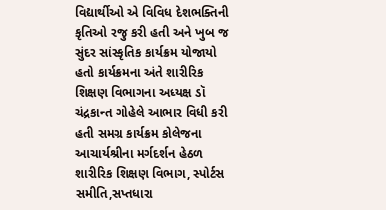વિદ્યાર્થીઓ એ વિવિધ દેશભક્તિની કૃતિઓ રજુ કરી હતી અને ખુબ જ સુંદર સાંસ્કૃતિક કાર્યક્રમ યોજાયો હતો કાર્યક્રમના અંતે શારીરિક શિક્ષણ વિભાગના અધ્યક્ષ ડૉ ચંદ્રકાન્ત ગોહેલે આભાર વિધી કરી હતી સમગ્ર કાર્યક્રમ કોલેજના આચાર્યશ્રીના મર્ગદર્શન હેઠળ શારીરિક શિક્ષણ વિભાગ, સ્પોર્ટસ સમીતિ,સપ્તધારા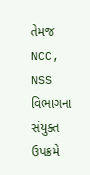તેમજ NCC, NSS વિભાગના સંયુક્ત ઉપક્રમે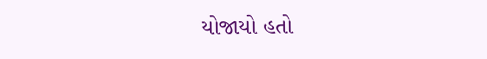યોજાયો હતો